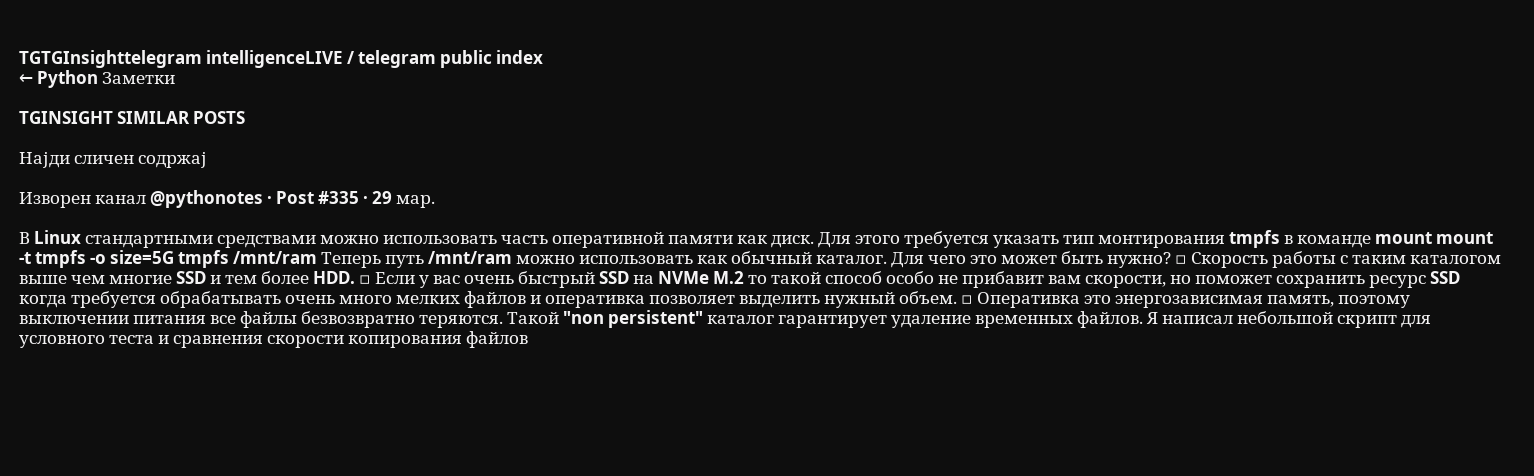TGTGInsighttelegram intelligenceLIVE / telegram public index
← Python Заметки

TGINSIGHT SIMILAR POSTS

Најди сличен содржај

Изворен канал @pythonotes · Post #335 · 29 мар.

В Linux стандартными средствами можно использовать часть оперативной памяти как диск. Для этого требуется указать тип монтирования tmpfs в команде mount mount -t tmpfs -o size=5G tmpfs /mnt/ram Теперь путь /mnt/ram можно использовать как обычный каталог. Для чего это может быть нужно? ▫ Скорость работы с таким каталогом выше чем многие SSD и тем более HDD. ▫ Если у вас очень быстрый SSD на NVMe M.2 то такой способ особо не прибавит вам скорости, но поможет сохранить ресурс SSD когда требуется обрабатывать очень много мелких файлов и оперативка позволяет выделить нужный объем. ▫ Оперативка это энергозависимая память, поэтому выключении питания все файлы безвозвратно теряются. Такой "non persistent" каталог гарантирует удаление временных файлов. Я написал небольшой скрипт для условного теста и сравнения скорости копирования файлов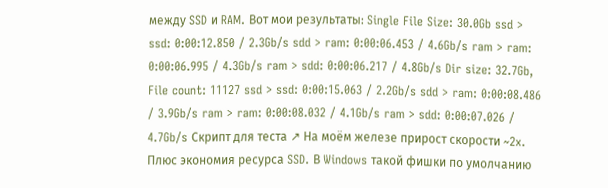между SSD и RAM. Вот мои результаты: Single File Size: 30.0Gb ssd > ssd: 0:00:12.850 / 2.3Gb/s sdd > ram: 0:00:06.453 / 4.6Gb/s ram > ram: 0:00:06.995 / 4.3Gb/s ram > sdd: 0:00:06.217 / 4.8Gb/s Dir size: 32.7Gb, File count: 11127 ssd > ssd: 0:00:15.063 / 2.2Gb/s sdd > ram: 0:00:08.486 / 3.9Gb/s ram > ram: 0:00:08.032 / 4.1Gb/s ram > sdd: 0:00:07.026 / 4.7Gb/s Скрипт для теста ↗ На моём железе прирост скорости ~2x. Плюс экономия ресурса SSD. В Windows такой фишки по умолчанию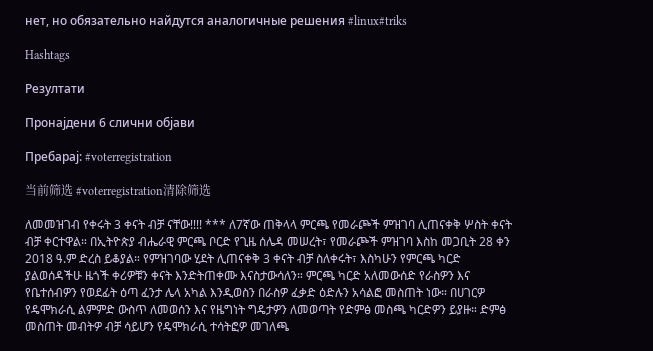нет, но обязательно найдутся аналогичные решения #linux#triks

Hashtags

Резултати

Пронајдени 6 слични објави

Пребарај: #voterregistration

当前筛选 #voterregistration清除筛选

ለመመዝገብ የቀሩት 3 ቀናት ብቻ ናቸው!!!! *** ለ7ኛው ጠቅላላ ምርጫ የመራጮች ምዝገባ ሊጠናቀቅ ሦስት ቀናት ብቻ ቀርተዋል። በኢትዮጵያ ብሔራዊ ምርጫ ቦርድ የጊዜ ሰሌዳ መሠረት፣ የመራጮች ምዝገባ እስከ መጋቢት 28 ቀን 2018 ዓ.ም ድረስ ይቆያል። የምዝገባው ሂደት ሊጠናቀቅ 3 ቀናት ብቻ ስለቀሩት፣ እስካሁን የምርጫ ካርድ ያልወሰዳችሁ ዜጎች ቀሪዎቹን ቀናት እንድትጠቀሙ እናስታውሳለን። ምርጫ ካርድ አለመውሰድ የራስዎን እና የቤተሰብዎን የወደፊት ዕጣ ፈንታ ሌላ አካል እንዲወስን በራስዎ ፈቃድ ዕድሉን አሳልፎ መስጠት ነው። በሀገርዎ የዴሞክራሲ ልምምድ ውስጥ ለመወሰን እና የዜግነት ግዴታዎን ለመወጣት የድምፅ መስጫ ካርድዎን ይያዙ። ድምፅ መስጠት መብትዎ ብቻ ሳይሆን የዴሞክራሲ ተሳትፎዎ መገለጫ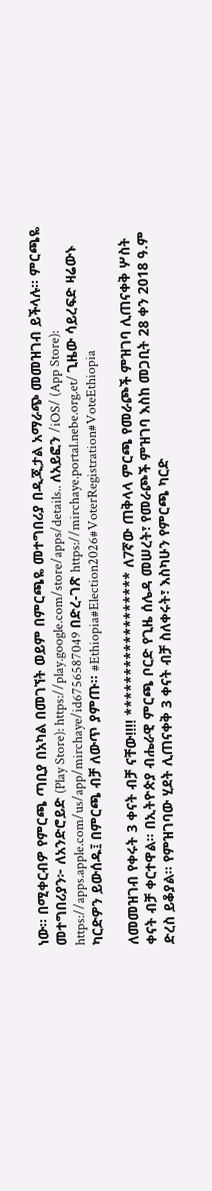ነው። በሚቀርብዎ የምርጫ ጣቢያ በአካል በመገኘት ወይም በምርጫዬ መተግበሪያ በዲጂታል አማራጭ መመዝገብ ይችላሉ። ምርጫዬ መተግበሪያን፦ ለአንድሮይድ (Play Store): https://play.google.com/store/apps/details.. ለአይፎን /iOS/ (App Store): https://apps.apple.com/us/app/mirchaye/id6756587049 በድረ-ገጽ https://mirchaye.portal.nebe.org.et/ ጊዜው ሳይረፍድ ዛሬውኑ ካርድዎን ይውሰዱ፤ በምርጫ ብቻ ለውጥ ያምጡ። #Ethiopia#Election2026#VoterRegistration#VoteEthiopia

ለመመዝገብ የቀሩት 3 ቀናት ብቻ ናቸው!!!! ****************** ለ7ኛው ጠቅላላ ምርጫ የመራጮች ምዝገባ ሊጠናቀቅ ሦስት ቀናት ብቻ ቀርተዋል። በኢትዮጵያ ብሔራዊ ምርጫ ቦርድ የጊዜ ሰሌዳ መሠረት፣ የመራጮች ምዝገባ እስከ መጋቢት 28 ቀን 2018 ዓ.ም ድረስ ይቆያል። የምዝገባው ሂደት ሊጠናቀቅ 3 ቀናት ብቻ ስለቀሩት፣ እስካሁን የምርጫ ካርድ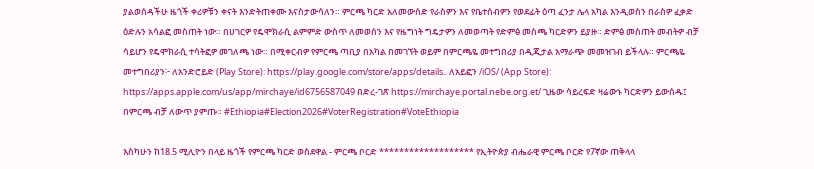ያልወሰዳችሁ ዜጎች ቀሪዎቹን ቀናት እንድትጠቀሙ እናስታውሳለን። ምርጫ ካርድ አለመውሰድ የራስዎን እና የቤተሰብዎን የወደፊት ዕጣ ፈንታ ሌላ አካል እንዲወስን በራስዎ ፈቃድ ዕድሉን አሳልፎ መስጠት ነው። በሀገርዎ የዴሞክራሲ ልምምድ ውስጥ ለመወሰን እና የዜግነት ግዴታዎን ለመወጣት የድምፅ መስጫ ካርድዎን ይያዙ። ድምፅ መስጠት መብትዎ ብቻ ሳይሆን የዴሞክራሲ ተሳትፎዎ መገለጫ ነው። በሚቀርብዎ የምርጫ ጣቢያ በአካል በመገኘት ወይም በምርጫዬ መተግበሪያ በዲጂታል አማራጭ መመዝገብ ይችላሉ። ምርጫዬ መተግበሪያን፦ ለአንድሮይድ (Play Store): https://play.google.com/store/apps/details.. ለአይፎን /iOS/ (App Store): https://apps.apple.com/us/app/mirchaye/id6756587049 በድረ-ገጽ https://mirchaye.portal.nebe.org.et/ ጊዜው ሳይረፍድ ዛሬውኑ ካርድዎን ይውሰዱ፤ በምርጫ ብቻ ለውጥ ያምጡ። #Ethiopia#Election2026#VoterRegistration#VoteEthiopia

እስካሁን ከ18.5 ሚሊዮን በላይ ዜጎች የምርጫ ካርድ ወስደዋል - ምርጫ ቦርድ ******************* የኢትዮጵያ ብሔራዊ ምርጫ ቦርድ የ7ኛው ጠቅላላ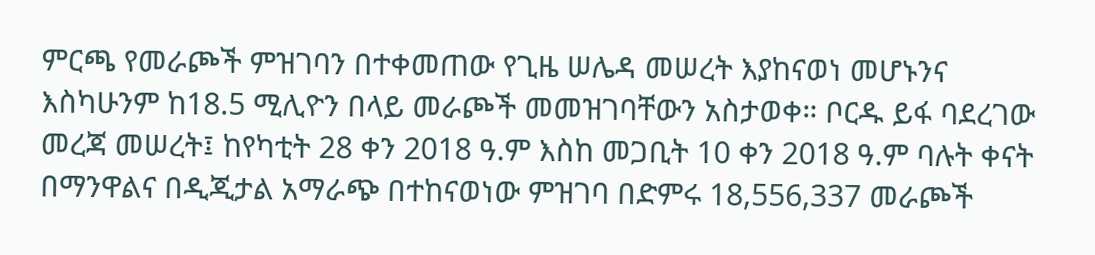ምርጫ የመራጮች ምዝገባን በተቀመጠው የጊዜ ሠሌዳ መሠረት እያከናወነ መሆኑንና እስካሁንም ከ18.5 ሚሊዮን በላይ መራጮች መመዝገባቸውን አስታወቀ። ቦርዱ ይፋ ባደረገው መረጃ መሠረት፤ ከየካቲት 28 ቀን 2018 ዓ.ም እስከ መጋቢት 10 ቀን 2018 ዓ.ም ባሉት ቀናት በማንዋልና በዲጂታል አማራጭ በተከናወነው ምዝገባ በድምሩ 18,556,337 መራጮች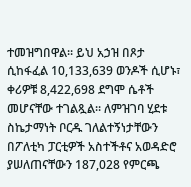ተመዝግበዋል። ይህ አኃዝ በጾታ ሲከፋፈል 10,133,639 ወንዶች ሲሆኑ፣ ቀሪዎቹ 8,422,698 ደግሞ ሴቶች መሆናቸው ተገልጿል። ለምዝገባ ሂደቱ ስኬታማነት ቦርዱ ገለልተኝነታቸውን በፖለቲካ ፓርቲዎች አስተችቶና አወዳድሮ ያሠለጠናቸውን 187,028 የምርጫ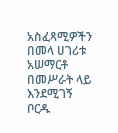አስፈጻሚዎችን በመላ ሀገሪቱ አሠማርቶ በመሥራት ላይ እንደሚገኝ ቦርዱ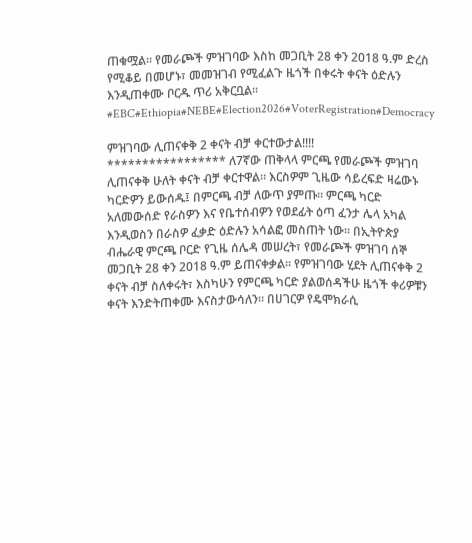ጠቁሟል። የመራጮች ምዝገባው እስከ መጋቢት 28 ቀን 2018 ዓ.ም ድረስ የሚቆይ በመሆኑ፣ መመዝገብ የሚፈልጉ ዜጎች በቀሩት ቀናት ዕድሉን እንዲጠቀሙ ቦርዱ ጥሪ አቅርቧል። #EBC#Ethiopia#NEBE#Election2026#VoterRegistration#Democracy

ምዝገባው ሊጠናቀቅ 2 ቀናት ብቻ ቀርተውታል!!!! ***************** ለ7ኛው ጠቅላላ ምርጫ የመራጮች ምዝገባ ሊጠናቀቅ ሁለት ቀናት ብቻ ቀርተዋል። እርስዎም ጊዜው ሳይረፍድ ዛሬውኑ ካርድዎን ይውሰዱ፤ በምርጫ ብቻ ለውጥ ያምጡ። ምርጫ ካርድ አለመውሰድ የራስዎን እና የቤተሰብዎን የወደፊት ዕጣ ፈንታ ሌላ አካል እንዲወስን በራስዎ ፈቃድ ዕድሉን አሳልፎ መስጠት ነው። በኢትዮጵያ ብሔራዊ ምርጫ ቦርድ የጊዜ ሰሌዳ መሠረት፣ የመራጮች ምዝገባ ሰኞ መጋቢት 28 ቀን 2018 ዓ.ም ይጠናቀቃል። የምዝገባው ሂደት ሊጠናቀቅ 2 ቀናት ብቻ ስለቀሩት፣ እስካሁን የምርጫ ካርድ ያልወሰዳችሁ ዜጎች ቀሪዎቹን ቀናት እንድትጠቀሙ እናስታውሳለን። በሀገርዎ የዴሞክራሲ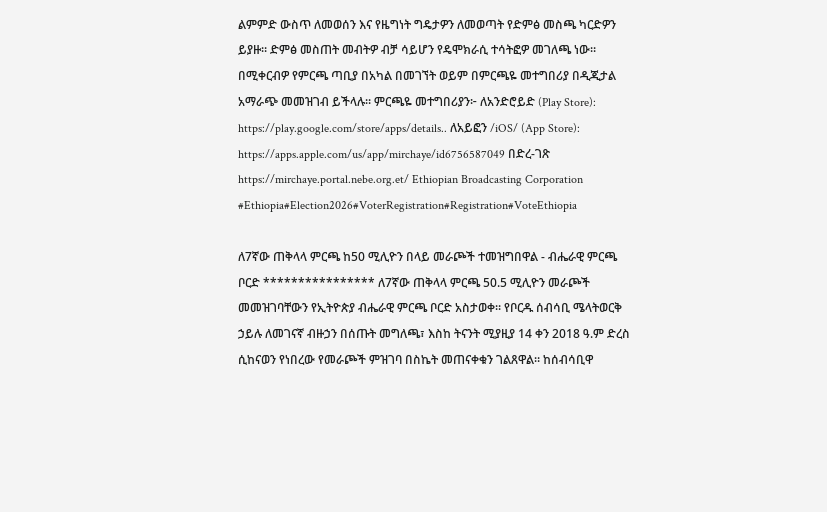ልምምድ ውስጥ ለመወሰን እና የዜግነት ግዴታዎን ለመወጣት የድምፅ መስጫ ካርድዎን ይያዙ። ድምፅ መስጠት መብትዎ ብቻ ሳይሆን የዴሞክራሲ ተሳትፎዎ መገለጫ ነው። በሚቀርብዎ የምርጫ ጣቢያ በአካል በመገኘት ወይም በምርጫዬ መተግበሪያ በዲጂታል አማራጭ መመዝገብ ይችላሉ። ምርጫዬ መተግበሪያን፦ ለአንድሮይድ (Play Store): https://play.google.com/store/apps/details.. ለአይፎን /iOS/ (App Store): https://apps.apple.com/us/app/mirchaye/id6756587049 በድረ-ገጽ https://mirchaye.portal.nebe.org.et/ Ethiopian Broadcasting Corporation #Ethiopia#Election2026#VoterRegistration#Registration#VoteEthiopia

ለ7ኛው ጠቅላላ ምርጫ ከ50 ሚሊዮን በላይ መራጮች ተመዝግበዋል - ብሔራዊ ምርጫ ቦርድ **************** ለ7ኛው ጠቅላላ ምርጫ 50.5 ሚሊዮን መራጮች መመዝገባቸውን የኢትዮጵያ ብሔራዊ ምርጫ ቦርድ አስታወቀ። የቦርዱ ሰብሳቢ ሜላትወርቅ ኃይሉ ለመገናኛ ብዙኃን በሰጡት መግለጫ፣ እስከ ትናንት ሚያዚያ 14 ቀን 2018 ዓ.ም ድረስ ሲከናወን የነበረው የመራጮች ምዝገባ በስኬት መጠናቀቁን ገልጸዋል። ከሰብሳቢዋ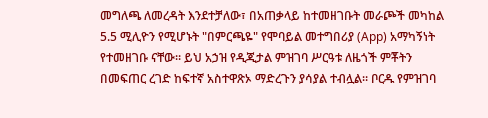መግለጫ ለመረዳት እንደተቻለው፣ በአጠቃላይ ከተመዘገቡት መራጮች መካከል 5.5 ሚሊዮን የሚሆኑት "በምርጫዬ" የሞባይል መተግበሪያ (App) አማካኝነት የተመዘገቡ ናቸው። ይህ አኃዝ የዲጂታል ምዝገባ ሥርዓቱ ለዜጎች ምቾትን በመፍጠር ረገድ ከፍተኛ አስተዋጽኦ ማድረጉን ያሳያል ተብሏል። ቦርዱ የምዝገባ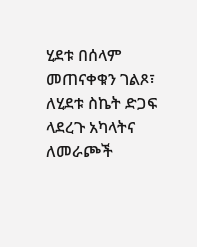ሂደቱ በሰላም መጠናቀቁን ገልጾ፣ ለሂደቱ ስኬት ድጋፍ ላደረጉ አካላትና ለመራጮች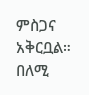ምስጋና አቅርቧል። በለሚ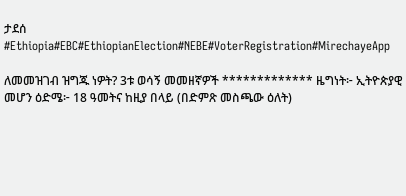ታደሰ #Ethiopia#EBC#EthiopianElection#NEBE#VoterRegistration#MirechayeApp

ለመመዝገብ ዝግጁ ነዎት? 3ቱ ወሳኝ መመዘኛዎች ************* ዜግነት፦ ኢትዮጵያዊ መሆን ዕድሜ፦ 18 ዓመትና ከዚያ በላይ (በድምጽ መስጫው ዕለት)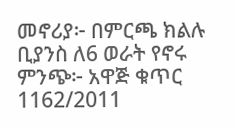መኖሪያ፦ በምርጫ ክልሉ ቢያንስ ለ6 ወራት የኖሩ ምንጭ፦ አዋጅ ቁጥር 1162/2011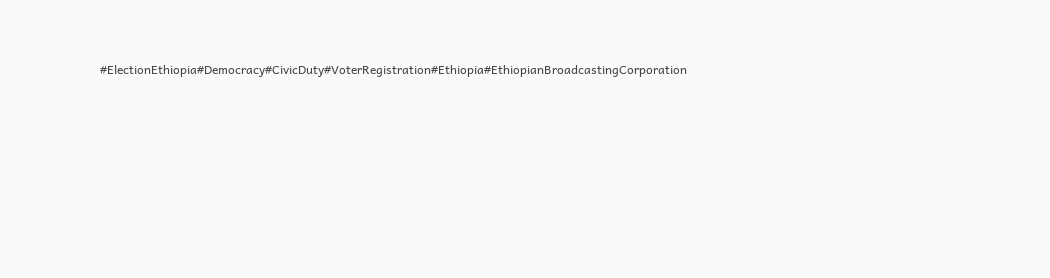#ElectionEthiopia#Democracy#CivicDuty#VoterRegistration#Ethiopia#EthiopianBroadcastingCorporation